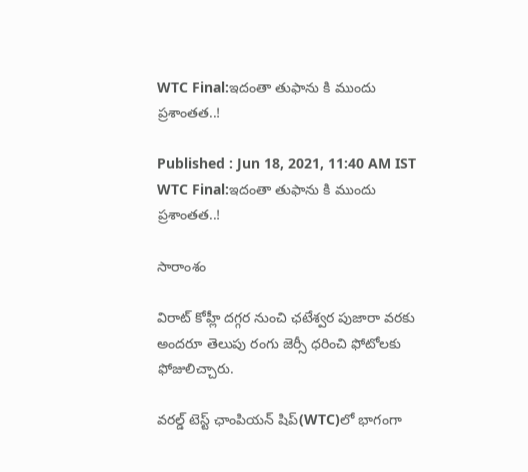WTC Final:ఇదంతా తుఫాను కి ముందు ప్రశాంతత..!

Published : Jun 18, 2021, 11:40 AM IST
WTC Final:ఇదంతా తుఫాను కి ముందు ప్రశాంతత..!

సారాంశం

విరాట్ కోహ్లీ దగ్గర నుంచి ఛటేశ్వర పుజారా వరకు అందరూ తెలుపు రంగు జెర్సీ ధరించి ఫోటోలకు ఫోజులిచ్చారు.

వరల్డ్ టెస్ట్ ఛాంపియన్ షిప్(WTC)లో భాగంగా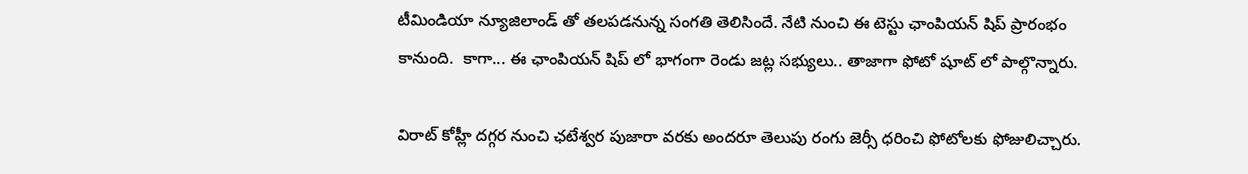టీమిండియా న్యూజిలాండ్ తో తలపడనున్న సంగతి తెలిసిందే. నేటి నుంచి ఈ టెస్టు ఛాంపియన్ షిప్ ప్రారంభం కానుంది.  కాగా... ఈ ఛాంపియన్ షిప్ లో భాగంగా రెండు జట్ల సభ్యులు.. తాజాగా ఫోటో షూట్ లో పాల్గొన్నారు.

విరాట్ కోహ్లీ దగ్గర నుంచి ఛటేశ్వర పుజారా వరకు అందరూ తెలుపు రంగు జెర్సీ ధరించి ఫోటోలకు ఫోజులిచ్చారు.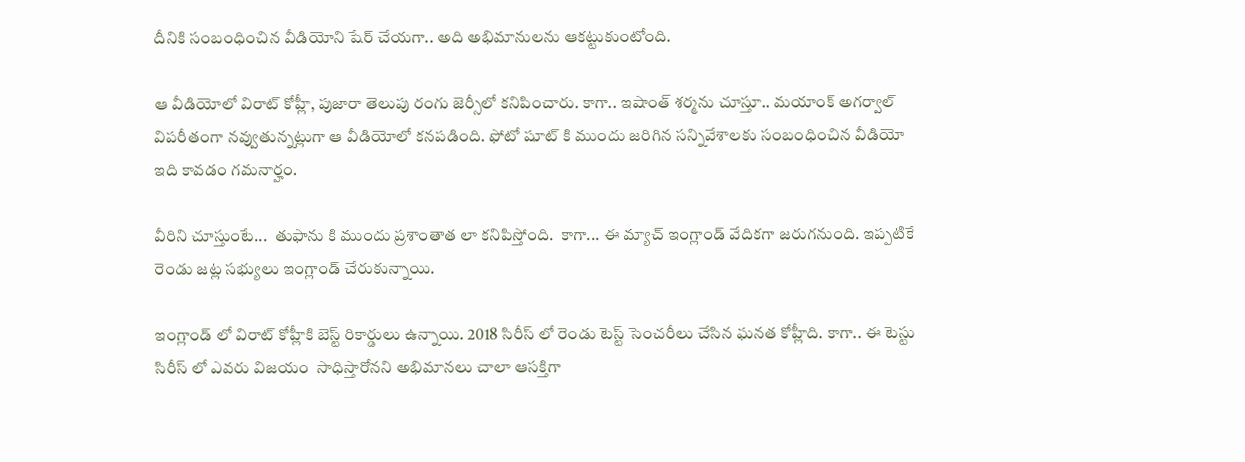దీనికి సంబంధించిన వీడియోని షేర్ చేయగా.. అది అభిమానులను ఆకట్టుకుంటోంది.

ఆ వీడియోలో విరాట్ కోహ్లీ, పుజారా తెలుపు రంగు జెర్సీలో కనిపించారు. కాగా.. ఇషాంత్ శర్మను చూస్తూ.. మయాంక్ అగర్వాల్ విపరీతంగా నవ్వుతున్నట్లుగా ఆ వీడియోలో కనపడింది. ఫోటో షూట్ కి ముందు జరిగిన సన్నివేశాలకు సంబంధించిన వీడియో ఇది కావడం గమనార్హం.

వీరిని చూస్తుంటే...  తుఫాను కి ముందు ప్రశాంతాత లా కనిపిస్తోంది.  కాగా... ఈ మ్యాచ్ ఇంగ్లాండ్ వేదికగా జరుగనుంది. ఇప్పటికే రెండు జట్ల సభ్యులు ఇంగ్లాండ్ చేరుకున్నాయి.

ఇంగ్లాండ్ లో విరాట్ కోహ్లీకి బెస్ట్ రికార్డులు ఉన్నాయి. 2018 సిరీస్ లో రెండు టెస్ట్ సెంచరీలు చేసిన ఘనత కోహ్లీది. కాగా.. ఈ టెస్టు సిరీస్ లో ఎవరు విజయం  సాధిస్తారోనని అభిమానలు చాలా ఆసక్తిగా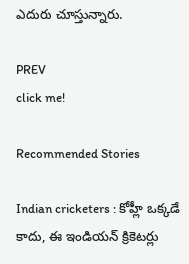ఎదురు చూస్తున్నారు.

PREV
click me!

Recommended Stories

Indian cricketers : కోహ్లీ ఒక్కడే కాదు, ఈ ఇండియన్ క్రికెటర్లు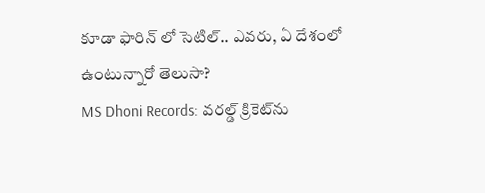కూడా ఫారిన్ లో సెటిల్.. ఎవరు, ఏ దేశంలో ఉంటున్నారో తెలుసా?
MS Dhoni Records: వరల్డ్ క్రికెట్‌ను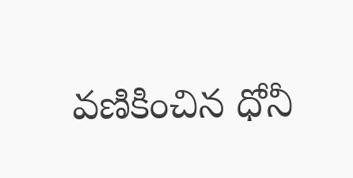వణికించిన ధోనీ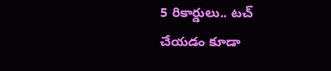5 రికార్డులు.. టచ్ చేయడం కూడా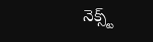నెక్స్ట్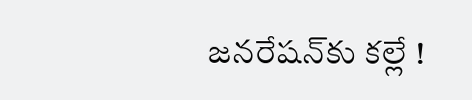జనరేషన్‌కు కల్లే !